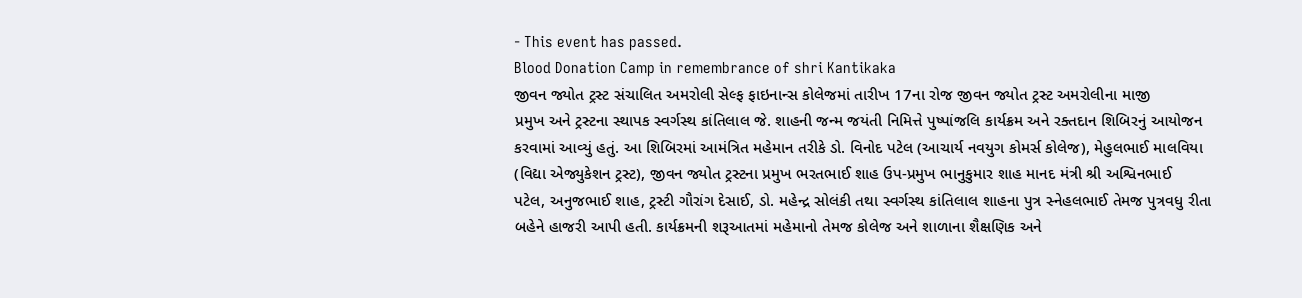- This event has passed.
Blood Donation Camp in remembrance of shri Kantikaka
જીવન જ્યોત ટ્રસ્ટ સંચાલિત અમરોલી સેલ્ફ ફાઇનાન્સ કોલેજમાં તારીખ 17ના રોજ જીવન જ્યોત ટ્રસ્ટ અમરોલીના માજી
પ્રમુખ અને ટ્રસ્ટના સ્થાપક સ્વર્ગસ્થ કાંતિલાલ જે. શાહની જન્મ જયંતી નિમિત્તે પુષ્પાંજલિ કાર્યક્રમ અને રક્તદાન શિબિરનું આયોજન
કરવામાં આવ્યું હતું. આ શિબિરમાં આમંત્રિત મહેમાન તરીકે ડો. વિનોદ પટેલ (આચાર્ય નવયુગ કોમર્સ કોલેજ), મેહુલભાઈ માલવિયા
(વિદ્યા એજ્યુકેશન ટ્રસ્ટ), જીવન જ્યોત ટ્રસ્ટના પ્રમુખ ભરતભાઈ શાહ ઉપ-પ્રમુખ ભાનુકુમાર શાહ માનદ મંત્રી શ્રી અશ્વિનભાઈ
પટેલ, અનુજભાઈ શાહ, ટ્રસ્ટી ગૌરાંગ દેસાઈ, ડો. મહેન્દ્ર સોલંકી તથા સ્વર્ગસ્થ કાંતિલાલ શાહના પુત્ર સ્નેહલભાઈ તેમજ પુત્રવધુ રીતા
બહેને હાજરી આપી હતી. કાર્યક્રમની શરૂઆતમાં મહેમાનો તેમજ કોલેજ અને શાળાના શૈક્ષણિક અને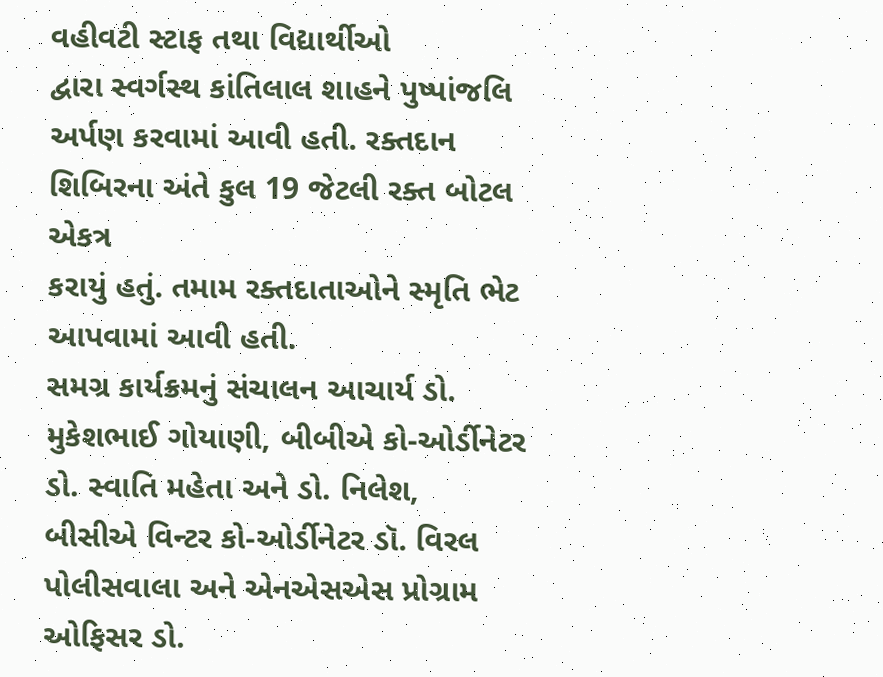વહીવટી સ્ટાફ તથા વિદ્યાર્થીઓ
દ્વારા સ્વર્ગસ્થ કાંતિલાલ શાહને પુષ્પાંજલિ અર્પણ કરવામાં આવી હતી. રક્તદાન શિબિરના અંતે કુલ 19 જેટલી રક્ત બોટલ એકત્ર
કરાયું હતું. તમામ રક્તદાતાઓને સ્મૃતિ ભેટ આપવામાં આવી હતી.
સમગ્ર કાર્યક્રમનું સંચાલન આચાર્ય ડો. મુકેશભાઈ ગોયાણી, બીબીએ કો-ઓર્ડીનેટર ડો. સ્વાતિ મહેતા અને ડો. નિલેશ,
બીસીએ વિન્ટર કો-ઓર્ડીનેટર ડૉ. વિરલ પોલીસવાલા અને એનએસએસ પ્રોગ્રામ ઓફિસર ડો.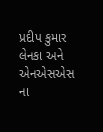પ્રદીપ કુમાર લેનકા અને એનએસએસ
ના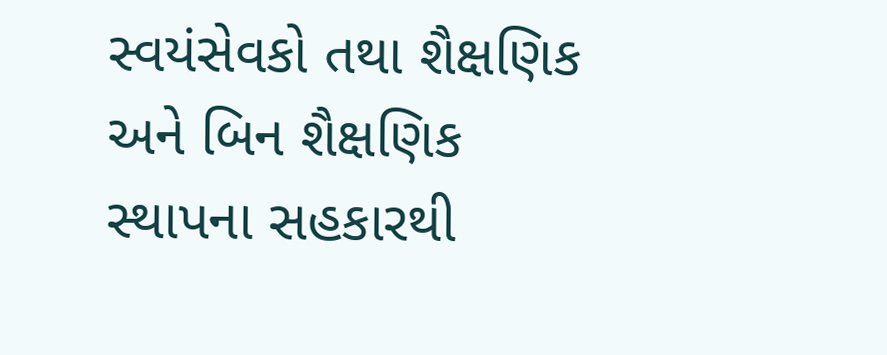સ્વયંસેવકો તથા શૈક્ષણિક અને બિન શૈક્ષણિક સ્થાપના સહકારથી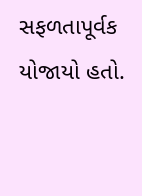સફળતાપૂર્વક યોજાયો હતો.